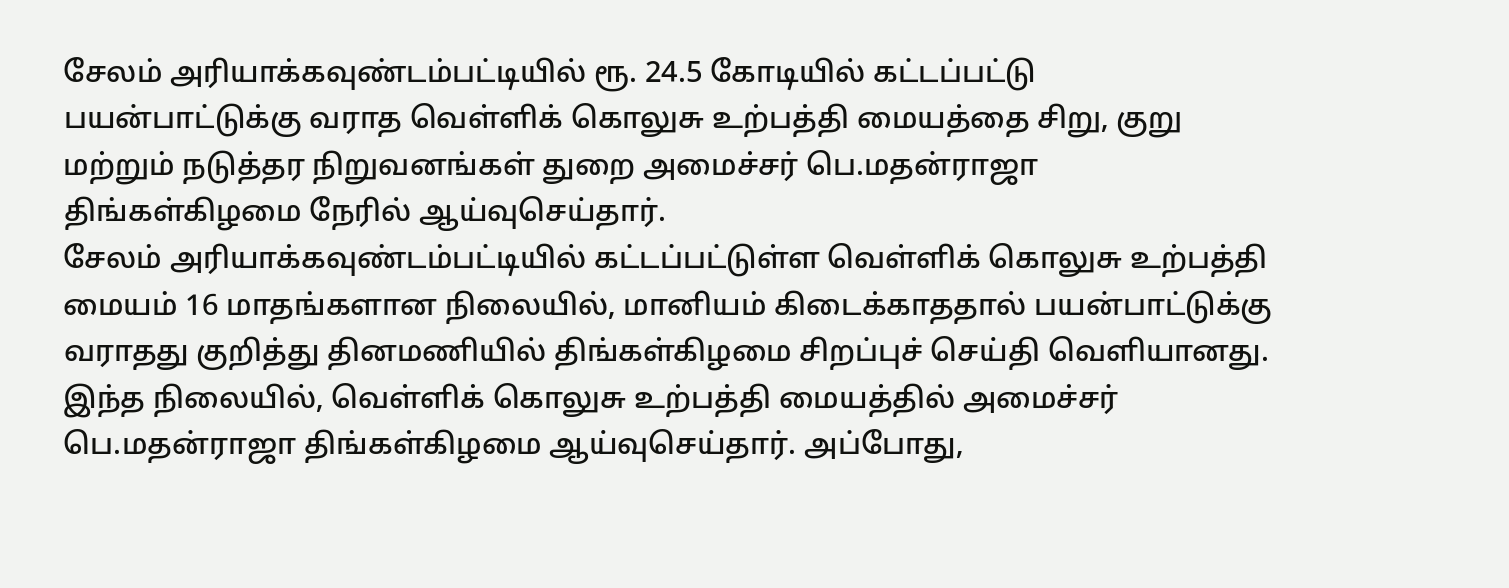சேலம் அரியாக்கவுண்டம்பட்டியில் ரூ. 24.5 கோடியில் கட்டப்பட்டு பயன்பாட்டுக்கு வராத வெள்ளிக் கொலுசு உற்பத்தி மையத்தை சிறு, குறு மற்றும் நடுத்தர நிறுவனங்கள் துறை அமைச்சர் பெ.மதன்ராஜா திங்கள்கிழமை நேரில் ஆய்வுசெய்தார்.
சேலம் அரியாக்கவுண்டம்பட்டியில் கட்டப்பட்டுள்ள வெள்ளிக் கொலுசு உற்பத்தி மையம் 16 மாதங்களான நிலையில், மானியம் கிடைக்காததால் பயன்பாட்டுக்கு வராதது குறித்து தினமணியில் திங்கள்கிழமை சிறப்புச் செய்தி வெளியானது.
இந்த நிலையில், வெள்ளிக் கொலுசு உற்பத்தி மையத்தில் அமைச்சர் பெ.மதன்ராஜா திங்கள்கிழமை ஆய்வுசெய்தார். அப்போது,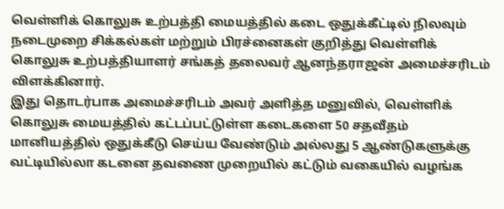வெள்ளிக் கொலுசு உற்பத்தி மையத்தில் கடை ஒதுக்கீட்டில் நிலவும் நடைமுறை சிக்கல்கள் மற்றும் பிரச்னைகள் குறித்து வெள்ளிக் கொலுசு உற்பத்தியாளர் சங்கத் தலைவர் ஆனந்தராஜன் அமைச்சரிடம் விளக்கினார்.
இது தொடர்பாக அமைச்சரிடம் அவர் அளித்த மனுவில், வெள்ளிக் கொலுசு மையத்தில் கட்டப்பட்டுள்ள கடைகளை 50 சதவீதம் மானியத்தில் ஒதுக்கீடு செய்ய வேண்டும் அல்லது 5 ஆண்டுகளுக்கு வட்டியில்லா கடனை தவணை முறையில் கட்டும் வகையில் வழங்க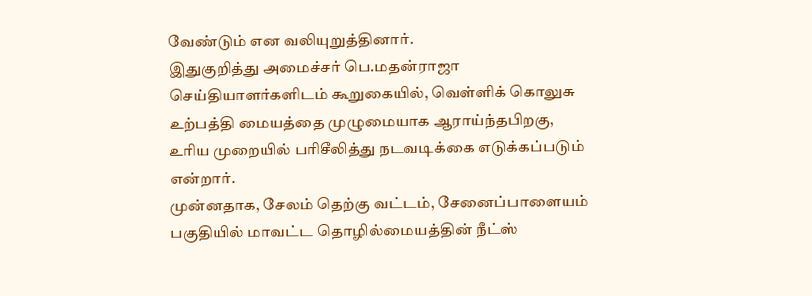வேண்டும் என வலியுறுத்தினார்.
இதுகுறித்து அமைச்சர் பெ.மதன்ராஜா செய்தியாளர்களிடம் கூறுகையில், வெள்ளிக் கொலுசு உற்பத்தி மையத்தை முழுமையாக ஆராய்ந்தபிறகு, உரிய முறையில் பரிசீலித்து நடவடிக்கை எடுக்கப்படும் என்றார்.
முன்னதாக, சேலம் தெற்கு வட்டம், சேனைப்பாளையம் பகுதியில் மாவட்ட தொழில்மையத்தின் நீட்ஸ்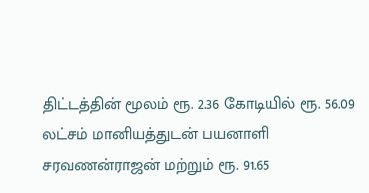திட்டத்தின் மூலம் ரூ. 2.36 கோடியில் ரூ. 56.09 லட்சம் மானியத்துடன் பயனாளி சரவணன்ராஜன் மற்றும் ரூ. 91.65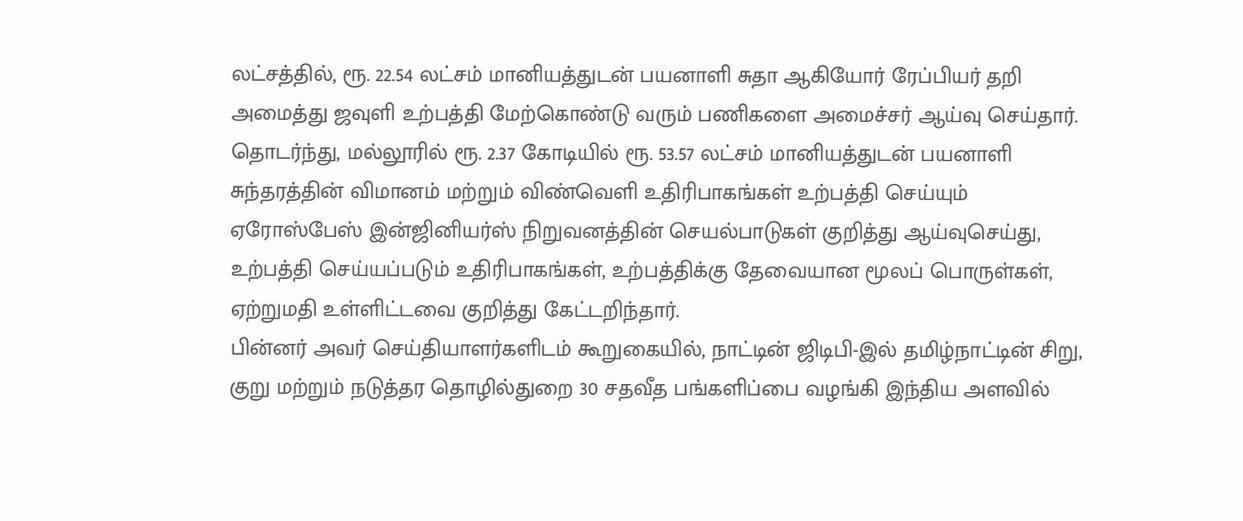லட்சத்தில், ரூ. 22.54 லட்சம் மானியத்துடன் பயனாளி சுதா ஆகியோர் ரேப்பியர் தறி அமைத்து ஜவுளி உற்பத்தி மேற்கொண்டு வரும் பணிகளை அமைச்சர் ஆய்வு செய்தார்.
தொடர்ந்து, மல்லூரில் ரூ. 2.37 கோடியில் ரூ. 53.57 லட்சம் மானியத்துடன் பயனாளி சுந்தரத்தின் விமானம் மற்றும் விண்வெளி உதிரிபாகங்கள் உற்பத்தி செய்யும் ஏரோஸ்பேஸ் இன்ஜினியர்ஸ் நிறுவனத்தின் செயல்பாடுகள் குறித்து ஆய்வுசெய்து, உற்பத்தி செய்யப்படும் உதிரிபாகங்கள், உற்பத்திக்கு தேவையான மூலப் பொருள்கள், ஏற்றுமதி உள்ளிட்டவை குறித்து கேட்டறிந்தார்.
பின்னர் அவர் செய்தியாளர்களிடம் கூறுகையில், நாட்டின் ஜிடிபி-இல் தமிழ்நாட்டின் சிறு, குறு மற்றும் நடுத்தர தொழில்துறை 30 சதவீத பங்களிப்பை வழங்கி இந்திய அளவில்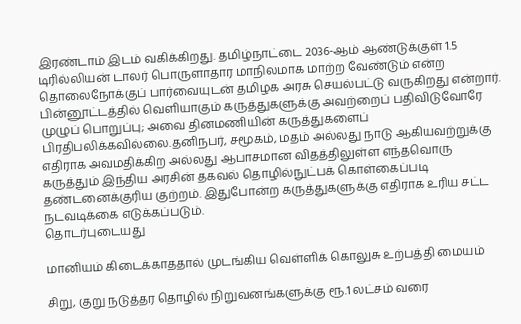இரண்டாம் இடம் வகிக்கிறது. தமிழ்நாட்டை 2036-ஆம் ஆண்டுக்குள் 1.5 டிரில்லியன் டாலர் பொருளாதார மாநிலமாக மாற்ற வேண்டும் என்ற தொலைநோக்குப் பார்வையுடன் தமிழக அரசு செயல்பட்டு வருகிறது என்றார்.
பின்னூட்டத்தில் வெளியாகும் கருத்துகளுக்கு அவற்றைப் பதிவிடுவோரே முழுப் பொறுப்பு; அவை தினமணியின் கருத்துகளைப் பிரதிபலிக்கவில்லை.தனிநபர், சமூகம், மதம் அல்லது நாடு ஆகியவற்றுக்கு எதிராக அவமதிக்கிற அல்லது ஆபாசமான விதத்திலுள்ள எந்தவொரு கருத்தும் இந்திய அரசின் தகவல் தொழில்நுட்பக் கொள்கைப்படி தண்டனைக்குரிய குற்றம். இதுபோன்ற கருத்துகளுக்கு எதிராக உரிய சட்ட நடவடிக்கை எடுக்கப்படும்.
தொடர்புடையது

மானியம் கிடைக்காததால் முடங்கிய வெள்ளிக் கொலுசு உற்பத்தி மையம்

சிறு, குறு நடுத்தர தொழில் நிறுவனங்களுக்கு ரூ.1 லட்சம் வரை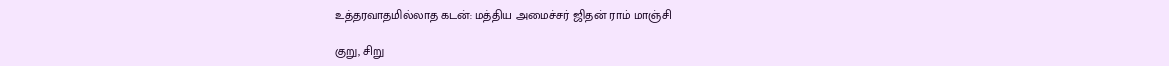உத்தரவாதமில்லாத கடன்: மத்திய அமைச்சர் ஜிதன் ராம் மாஞ்சி

குறு, சிறு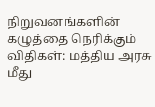நிறுவனங்களின் கழுத்தை நெரிக்கும் விதிகள்: மத்திய அரசு மீது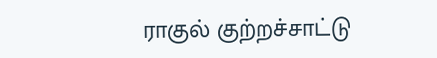ராகுல் குற்றச்சாட்டு